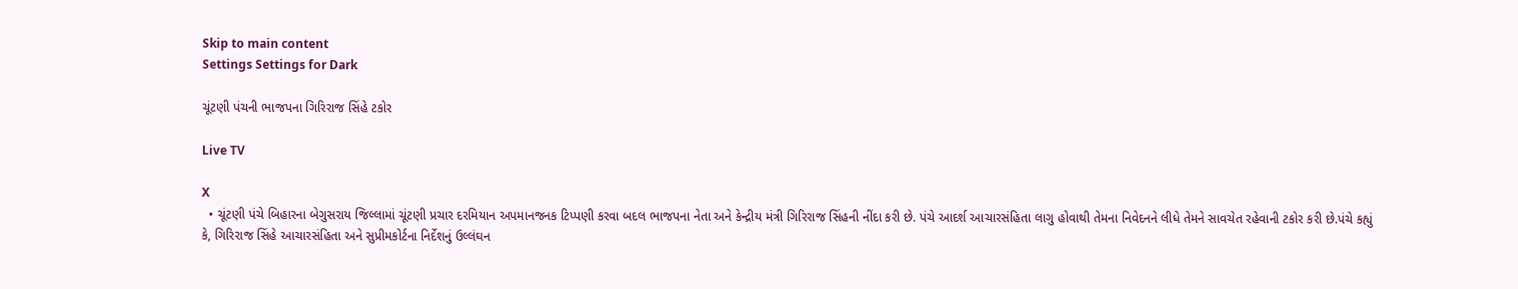Skip to main content
Settings Settings for Dark

ચૂંટણી પંચની ભાજપના ગિરિરાજ સિંહે ટકોર

Live TV

X
  • ચૂંટણી પંચે બિહારના બેગુસરાય જિલ્લામાં ચૂંટણી પ્રચાર દરમિયાન અપમાનજનક ટિપ્પણી કરવા બદલ ભાજપના નેતા અને કેન્દ્રીય મંત્રી ગિરિરાજ સિંહની નીંદા કરી છે. પંચે આદર્શ આચારસંહિતા લાગુ હોવાથી તેમના નિવેદનને લીધે તેમને સાવચેત રહેવાની ટકોર કરી છે.પંચે કહ્યું કે, ગિરિરાજ સિંહે આચારસંહિતા અને સુપ્રીમકોર્ટના નિર્દેશનું ઉલ્લંઘન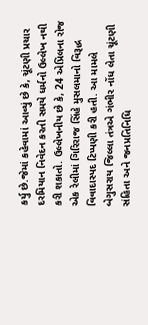કર્યુ છે.જેમાં કહેવામાં આવ્યું છે કે, ચૂંટણી પ્રચાર દરમિયાન નિવેદન કરતી સમયે ધર્મનો ઉલ્લેખ નથી કરી શકાતો. ઉલ્લેખનીય છે કે, 24 એપ્રિલના રોજ એક રેલીમાં ગિરિરાજ સિંહે મુસલમાનો વિરૂદ્ધ વિવાદાસ્પદ ટિપ્પણી કરી હતી. આ મામલે બેગુસરાય જિલ્લા તંત્રએ ગંભીર નોંધ લેતા ચૂંટણી સંહિતા અને જનપ્રતિનિધિ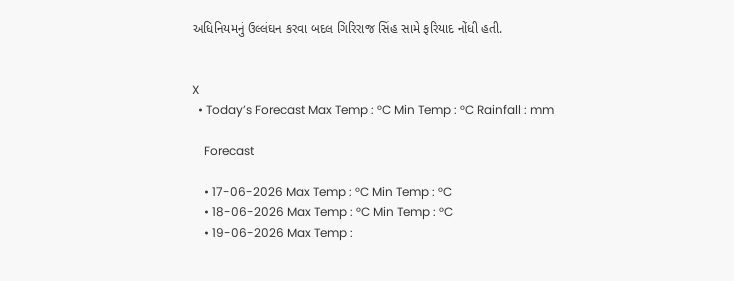અધિનિયમનું ઉલ્લંઘન કરવા બદલ ગિરિરાજ સિંહ સામે ફરિયાદ નોંધી હતી.


X
  • Today’s Forecast Max Temp : °C Min Temp : °C Rainfall : mm

    Forecast

    • 17-06-2026 Max Temp : °C Min Temp : °C
    • 18-06-2026 Max Temp : °C Min Temp : °C
    • 19-06-2026 Max Temp :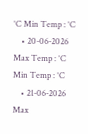°C Min Temp : °C
    • 20-06-2026 Max Temp : °C Min Temp : °C
    • 21-06-2026 Max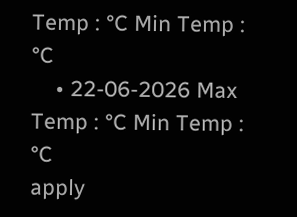Temp : °C Min Temp : °C
    • 22-06-2026 Max Temp : °C Min Temp : °C
apply